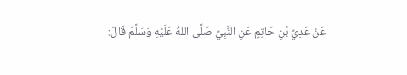عَنْ عَدِيِّ بْنِ حَاتِمٍ عَنِ النَّبِيِّ صَلَّى اللهُ عَلَيْهِ وَسَلَّمَ قَالَ: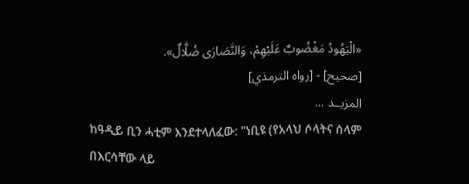«الْيَهُودُ مَغْضُوبٌ عَلَيْهِمْ، وَالنَّصَارَى ضُلَّالٌ».
[صحيح] - [رواه الترمذي]
المزيــد ...
ከዓዲይ ቢን ሓቲም እንደተላለፈው: "ነቢዩ (የአላህ ሶላትና ሰላም በእርሳቸው ላይ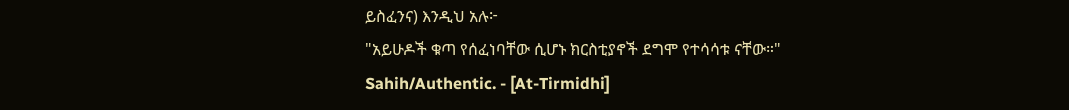ይስፈንና) እንዲህ አሉ፦
"አይሁዶች ቁጣ የሰፈነባቸው ሲሆኑ ክርስቲያኖች ደግሞ የተሳሳቱ ናቸው።"
Sahih/Authentic. - [At-Tirmidhi]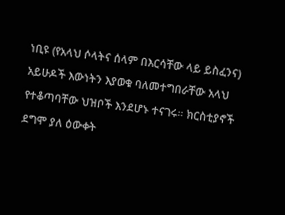ነቢዩ (የአላህ ሶላትና ሰላም በእርሳቸው ላይ ይስፈንና) አይሁዶች እውነትን እያወቁ ባለመተግበራቸው አላህ የተቆጣባቸው ህዝቦች እንደሆኑ ተናገሩ። ክርስቲያኖች ደግሞ ያለ ዕውቀት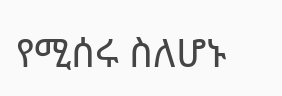የሚሰሩ ስለሆኑ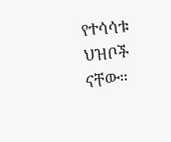የተሳሳቱ ህዝቦች ናቸው።